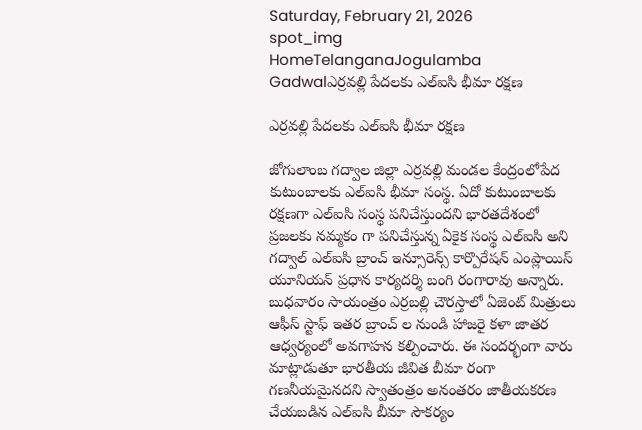Saturday, February 21, 2026
spot_img
HomeTelanganaJogulamba Gadwalఎర్రవల్లి పేదలకు ఎల్ఐసి భీమా రక్షణ

ఎర్రవల్లి పేదలకు ఎల్ఐసి భీమా రక్షణ

జోగులాంబ గద్వాల జిల్లా ఎర్రవల్లి మండల కేంద్రంలోపేద కుటుంబాలకు ఎల్ఐసి భీమా సంస్థ. ఏదో కుటుంబాలకు రక్షణగా ఎల్ఐసి సంస్థ పనిచేస్తుందని భారతదేశంలో ప్రజలకు నమ్మకం గా పనిచేస్తున్న ఏకైక సంస్థ ఎల్ఐసి అని గద్వాల్ ఎల్ఐసి బ్రాంచ్ ఇన్సూరెన్స్ కార్పొరేషన్ ఎంప్లాయిస్ యూనియన్ ప్రధాన కార్యదర్శి బంగి రంగారావు అన్నారు. బుధవారం సాయంత్రం ఎర్రబల్లి చౌరస్తాలో ఏజెంట్ మిత్రులు ఆఫీస్ స్టాఫ్ ఇతర బ్రాంచ్ ల నుండి హాజరై కళా జాతర ఆధ్వర్యంలో అవగాహన కల్పించారు. ఈ సందర్భంగా వారు మాట్లాడుతూ భారతీయ జీవిత బీమా రంగా గణనీయమైనదని స్వాతంత్రం అనంతరం జాతీయకరణ చేయబడిన ఎల్ఐసి బీమా సౌకర్యం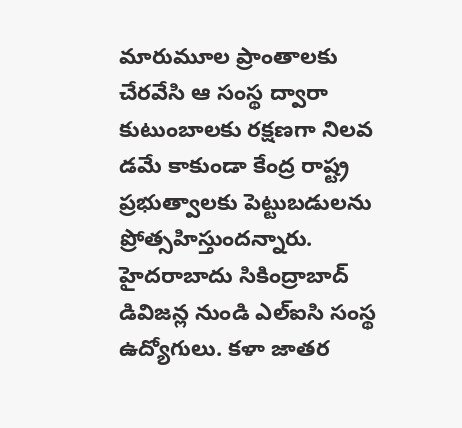మారుమూల ప్రాంతాలకు చేరవేసి ఆ సంస్థ ద్వారా కుటుంబాలకు రక్షణగా నిలవ డమే కాకుండా కేంద్ర రాష్ట్ర ప్రభుత్వాలకు పెట్టుబడులను ప్రోత్సహిస్తుందన్నారు. హైదరాబాదు సికింద్రాబాద్ డివిజన్ల నుండి ఎల్ఐసి సంస్థ ఉద్యోగులు. కళా జాతర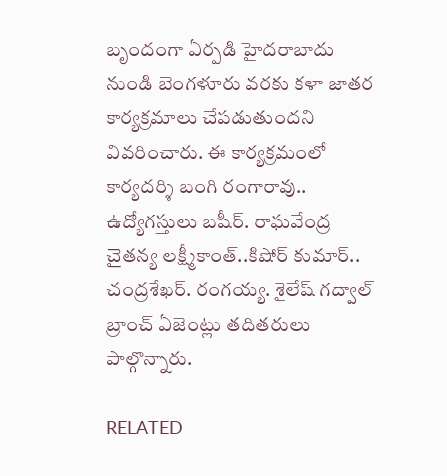బృందంగా ఏర్పడి హైదరాబాదు నుండి బెంగళూరు వరకు కళా జాతర కార్యక్రమాలు చేపడుతుందని వివరించారు. ఈ కార్యక్రమంలో కార్యదర్శి బంగి రంగారావు.. ఉద్యోగస్తులు బషీర్. రాఘవేంద్ర చైతన్య లక్ష్మీకాంత్..కిషోర్ కుమార్.. చంద్రశేఖర్. రంగయ్య. శైలేష్ గద్వాల్ బ్రాంచ్ ఏజెంట్లు తదితరులు పాల్గొన్నారు.

RELATED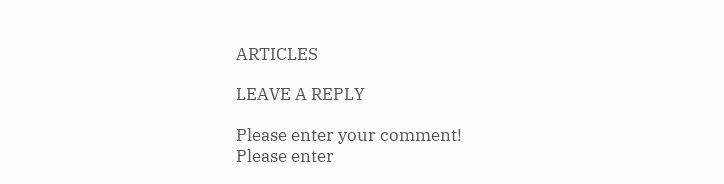ARTICLES

LEAVE A REPLY

Please enter your comment!
Please enter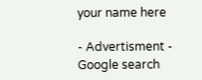your name here

- Advertisment -
Google search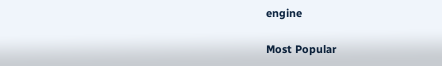engine

Most Popular